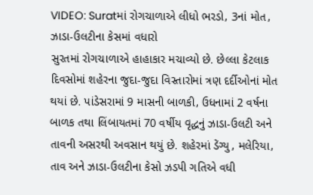VIDEO: Suratમાં રોગચાળાએ લીધો ભરડો, 3નાં મોત, ઝાડા-ઉલટીના કેસમાં વધારો
સુરતમાં રોગચાળાએ હાહાકાર મચાવ્યો છે. છેલ્લા કેટલાક દિવસોમાં શહેરના જુદા-જુદા વિસ્તારોમાં ત્રણ દર્દીઓનાં મોત થયાં છે. પાંડેસરામાં 9 માસની બાળકી, ઉધનામાં 2 વર્ષના બાળક તથા લિંબાયતમાં 70 વર્ષીય વૃદ્ધનું ઝાડા-ઉલટી અને તાવની અસરથી અવસાન થયું છે. શહેરમાં ડેંગ્યુ, મલેરિયા, તાવ અને ઝાડા-ઉલટીના કેસો ઝડપી ગતિએ વધી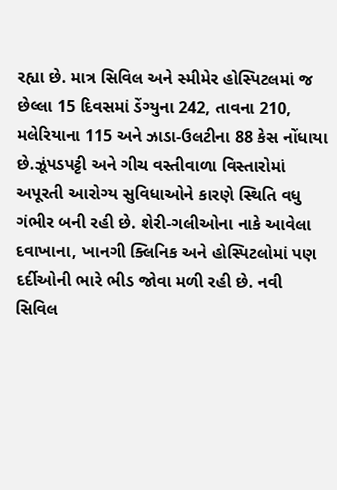રહ્યા છે. માત્ર સિવિલ અને સ્મીમેર હોસ્પિટલમાં જ છેલ્લા 15 દિવસમાં ડેંગ્યુના 242, તાવના 210, મલેરિયાના 115 અને ઝાડા-ઉલટીના 88 કેસ નોંધાયા છે.ઝૂંપડપટ્ટી અને ગીચ વસ્તીવાળા વિસ્તારોમાં અપૂરતી આરોગ્ય સુવિધાઓને કારણે સ્થિતિ વધુ ગંભીર બની રહી છે. શેરી-ગલીઓના નાકે આવેલા દવાખાના, ખાનગી ક્લિનિક અને હોસ્પિટલોમાં પણ દર્દીઓની ભારે ભીડ જોવા મળી રહી છે. નવી સિવિલ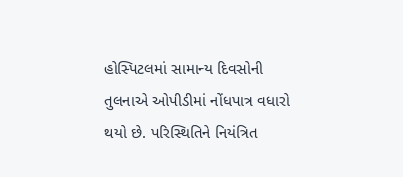હોસ્પિટલમાં સામાન્ય દિવસોની તુલનાએ ઓપીડીમાં નોંધપાત્ર વધારો થયો છે. પરિસ્થિતિને નિયંત્રિત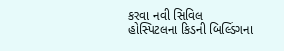કરવા નવી સિવિલ હોસ્પિટલના કિડની બિલ્ડિંગના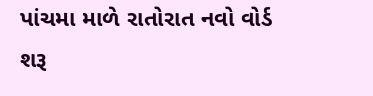પાંચમા માળે રાતોરાત નવો વોર્ડ શરૂ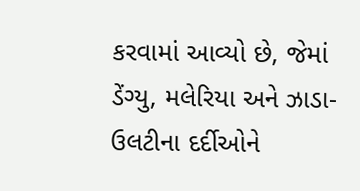કરવામાં આવ્યો છે, જેમાં ડેંગ્યુ, મલેરિયા અને ઝાડા-ઉલટીના દર્દીઓને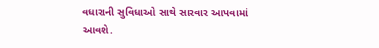વધારાની સુવિધાઓ સાથે સારવાર આપવામાં આવશે.